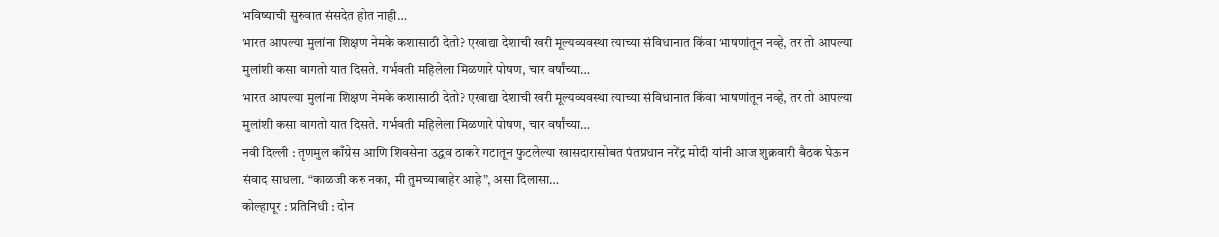भविष्याची सुरुवात संसदेत होत नाही…
भारत आपल्या मुलांना शिक्षण नेमके कशासाठी देतो? एखाद्या देशाची खरी मूल्यव्यवस्था त्याच्या संविधानात किंवा भाषणांतून नव्हे, तर तो आपल्या मुलांशी कसा वागतो यात दिसते. गर्भवती महिलेला मिळणारे पोषण, चार वर्षांच्या…
भारत आपल्या मुलांना शिक्षण नेमके कशासाठी देतो? एखाद्या देशाची खरी मूल्यव्यवस्था त्याच्या संविधानात किंवा भाषणांतून नव्हे, तर तो आपल्या मुलांशी कसा वागतो यात दिसते. गर्भवती महिलेला मिळणारे पोषण, चार वर्षांच्या…
नवी दिल्ली : तृणमुल काँग्रेस आणि शिवसेना उद्धव ठाकरे गटातून फुटलेल्या खासदारासोबत पंतप्रधान नरेंद्र मोदी यांनी आज शुक्रवारी बैठक घेऊन संवाद साधला. “काळजी करु नका, मी तुमच्याबाहेर आहे”, असा दिलासा…
कोल्हापूर : प्रतिनिधी : दोन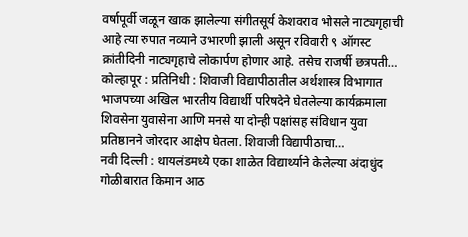वर्षापूर्वी जळून खाक झालेल्या संगीतसूर्य केशवराव भोसले नाट्यगृहाची आहे त्या रुपात नव्याने उभारणी झाली असून रविवारी ९ ऑगस्ट क्रांतीदिनी नाट्यगृहाचे लोकार्पण होणार आहे. तसेच राजर्षी छत्रपती…
कोल्हापूर : प्रतिनिधी : शिवाजी विद्यापीठातील अर्थशास्त्र विभागात भाजपच्या अखिल भारतीय विद्यार्थी परिषदेने घेतलेल्या कार्यक्रमाला शिवसेना युवासेना आणि मनसे या दोन्ही पक्षांसह संविधान युवा प्रतिष्ठानने जोरदार आक्षेप घेतला. शिवाजी विद्यापीठाचा…
नवी दिल्ली : थायलंडमध्ये एका शाळेत विद्यार्थ्याने केलेल्या अंदाधुंद गोळीबारात किमान आठ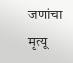जणांचा मृत्यू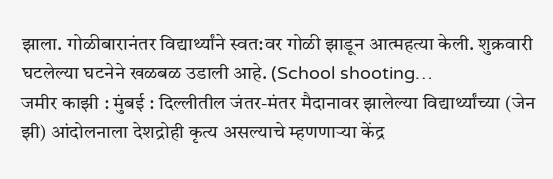झाला. गोळीबारानंतर विद्यार्थ्यांने स्वत:वर गोळी झाडून आत्महत्या केली. शुक्रवारी घटलेल्या घटनेने खळबळ उडाली आहे. (School shooting…
जमीर काझी : मुंबई : दिल्लीतील जंतर-मंतर मैदानावर झालेल्या विद्यार्थ्यांच्या (जेन झी) आंदोलनाला देशद्रोही कृत्य असल्याचे म्हणणाऱ्या केंद्र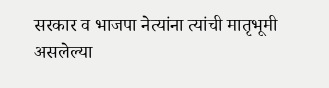सरकार व भाजपा नेत्यांना त्यांची मातृभूमी असलेल्या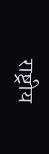राष्ट्रीय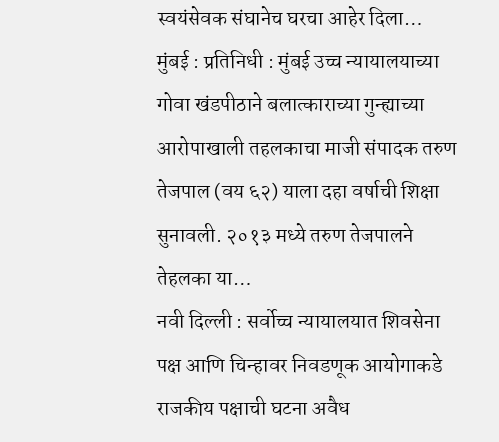स्वयंसेवक संघानेच घरचा आहेर दिला…
मुंबई : प्रतिनिधी : मुंबई उच्च न्यायालयाच्या गोवा खंडपीठाने बलात्काराच्या गुन्ह्याच्या आरोपाखाली तहलकाचा माजी संपादक तरुण तेजपाल (वय ६२) याला दहा वर्षाची शिक्षा सुनावली. २०१३ मध्ये तरुण तेजपालने तेहलका या…
नवी दिल्ली : सर्वोच्च न्यायालयात शिवसेना पक्ष आणि चिन्हावर निवडणूक आयोगाकडे राजकीय पक्षाची घटना अवैध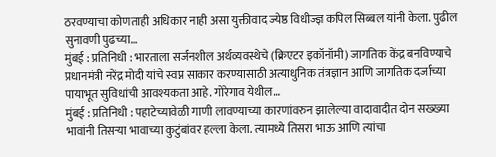ठरवण्याचा कोणताही अधिकार नाही असा युक्तीवाद ज्येष्ठ विधीज्ज्ञ कपिल सिब्बल यांनी केला. पुढील सुनावणी पुढच्या…
मुंबई : प्रतिनिधी : भारताला सर्जनशील अर्थव्यवस्थेचे (क्रिएटर इकॉनॉमी) जागतिक केंद्र बनविण्याचे प्रधानमंत्री नरेंद्र मोदी यांचे स्वप्न साकार करण्यासाठी अत्याधुनिक तंत्रज्ञान आणि जागतिक दर्जाच्या पायाभूत सुविधांची आवश्यकता आहे. गोरेगाव येथील…
मुंबई : प्रतिनिधी : पहाटेच्यावेळी गाणी लावण्याच्या कारणांवरुन झालेल्या वादावादीत दोन सख्ख्या भावांनी तिसऱ्या भावाच्या कुटुंबांवर हल्ला केला. त्यामध्ये तिसरा भाऊ आणि त्यांचा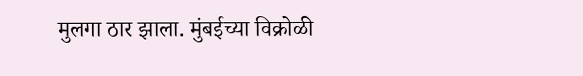मुलगा ठार झाला. मुंबईच्या विक्रोळी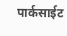पार्कसाईट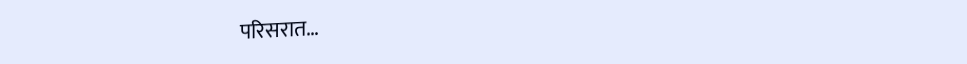परिसरात…